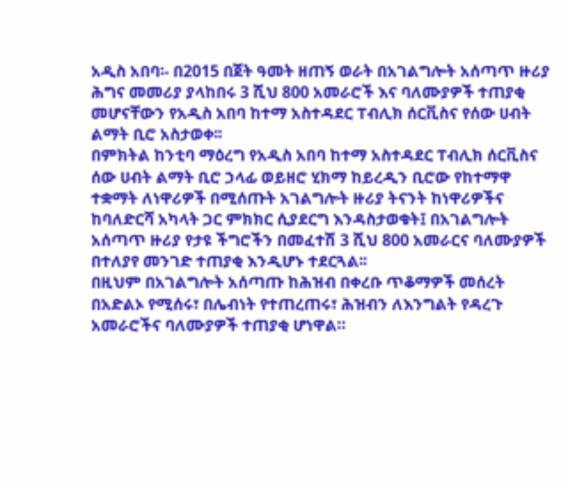አዲስ አበባ፡- በ2015 በጀት ዓመት ዘጠኝ ወራት በአገልግሎት አሰጣጥ ዙሪያ ሕግና መመሪያ ያላከበሩ 3 ሺህ 800 አመራሮች እና ባለሙያዎች ተጠያቂ መሆናቸውን የአዲስ አበባ ከተማ አስተዳደር ፐብሊክ ሰርቪስና የሰው ሀብት ልማት ቢሮ አስታወቀ፡፡
በምክትል ከንቲባ ማዕረግ የአዲስ አበባ ከተማ አስተዳደር ፐብሊክ ሰርቪስና ሰው ሀብት ልማት ቢሮ ኃላፊ ወይዘሮ ሂክማ ከይረዲን ቢሮው የከተማዋ ተቋማት ለነዋሪዎች በሚሰጡት አገልግሎት ዙሪያ ትናንት ከነዋሪዎችና ከባለድርሻ አካላት ጋር ምክክር ሲያደርግ እንዳስታወቁት፤ በአገልግሎት አሰጣጥ ዙሪያ የታዩ ችግሮችን በመፈተሽ 3 ሺህ 800 አመራርና ባለሙያዎች በተለያየ መንገድ ተጠያቂ እንዲሆኑ ተደርጓል፡፡
በዚህም በአገልግሎት አሰጣጡ ከሕዝብ በቀረቡ ጥቆማዎች መሰረት በአድልኦ የሚሰሩ፣ በሌብነት የተጠረጠሩ፣ ሕዝብን ለእንግልት የዳረጉ አመራሮችና ባለሙያዎች ተጠያቂ ሆነዋል።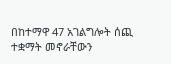በከተማዋ 47 አገልግሎት ሰጪ ተቋማት መኖራቸውን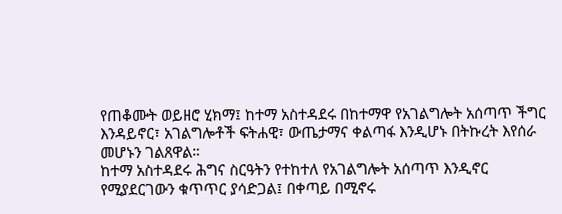የጠቆሙት ወይዘሮ ሂክማ፤ ከተማ አስተዳደሩ በከተማዋ የአገልግሎት አሰጣጥ ችግር እንዳይኖር፣ አገልግሎቶች ፍትሐዊ፣ ውጤታማና ቀልጣፋ እንዲሆኑ በትኩረት እየሰራ መሆኑን ገልጸዋል።
ከተማ አስተዳደሩ ሕግና ስርዓትን የተከተለ የአገልግሎት አሰጣጥ እንዲኖር የሚያደርገውን ቁጥጥር ያሳድጋል፤ በቀጣይ በሚኖሩ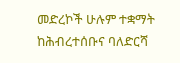መድረኮች ሁሉም ተቋማት ከሕብረተሰቡና ባለድርሻ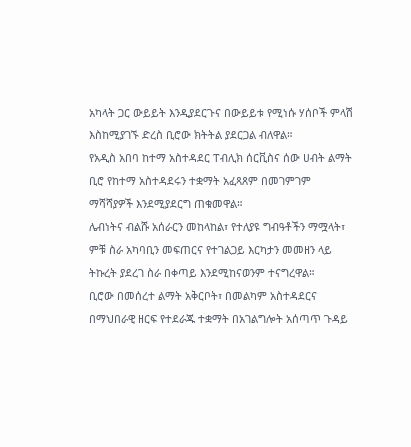አካላት ጋር ውይይት እንዲያደርጉና በውይይቱ የሚነሱ ሃሰቦች ምላሽ እስከሚያገኙ ድረስ ቢሮው ክትትል ያደርጋል ብለዋል።
የአዲስ አበባ ከተማ አስተዳደር ፐብሊክ ሰርቪስና ሰው ሀብት ልማት ቢሮ የከተማ አስተዳደሩን ተቋማት አፈጻጸም በመገምገም ማሻሻያዎች እንደሚያደርግ ጠቁመዋል።
ሌብነትና ብልሹ አሰራርን መከላከል፣ የተለያዩ ግብዓቶችን ማሟላት፣ ምቹ ስራ አካባቢን መፍጠርና የተገልጋይ እርካታን መመዘን ላይ ትኩረት ያደረገ ስራ በቀጣይ እንደሚከናወንም ተናግረዋል።
ቢሮው በመሰረተ ልማት አቅርቦት፣ በመልካም አስተዳደርና በማህበራዊ ዘርፍ የተደራጁ ተቋማት በአገልግሎት አሰጣጥ ጉዳይ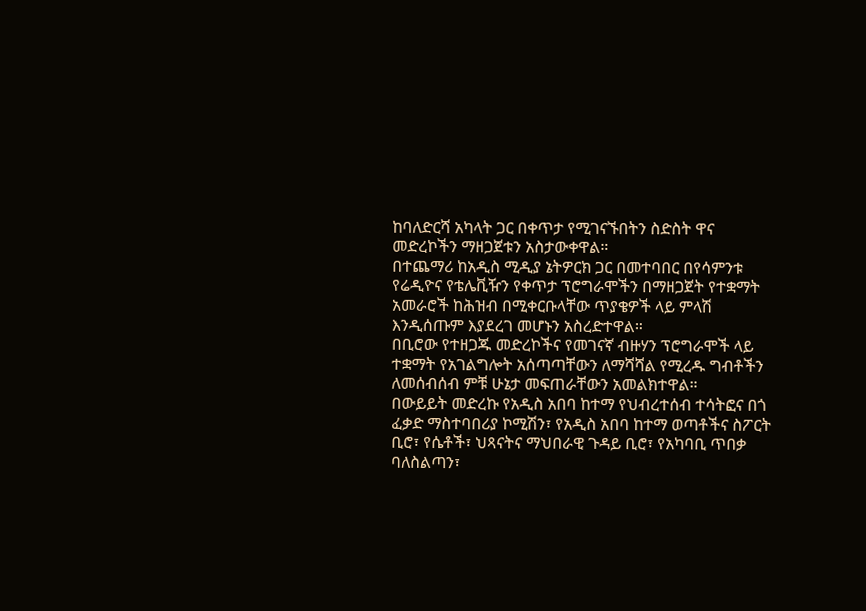ከባለድርሻ አካላት ጋር በቀጥታ የሚገናኙበትን ስድስት ዋና መድረኮችን ማዘጋጀቱን አስታውቀዋል።
በተጨማሪ ከአዲስ ሚዲያ ኔትዎርክ ጋር በመተባበር በየሳምንቱ የሬዲዮና የቴሌቪዥን የቀጥታ ፕሮግራሞችን በማዘጋጀት የተቋማት አመራሮች ከሕዝብ በሚቀርቡላቸው ጥያቄዎች ላይ ምላሽ እንዲሰጡም እያደረገ መሆኑን አስረድተዋል።
በቢሮው የተዘጋጁ መድረኮችና የመገናኛ ብዙሃን ፕሮግራሞች ላይ ተቋማት የአገልግሎት አሰጣጣቸውን ለማሻሻል የሚረዱ ግብቶችን ለመሰብሰብ ምቹ ሁኔታ መፍጠራቸውን አመልክተዋል።
በውይይት መድረኩ የአዲስ አበባ ከተማ የህብረተሰብ ተሳትፎና በጎ ፈቃድ ማስተባበሪያ ኮሚሽን፣ የአዲስ አበባ ከተማ ወጣቶችና ስፖርት ቢሮ፣ የሴቶች፣ ህጻናትና ማህበራዊ ጉዳይ ቢሮ፣ የአካባቢ ጥበቃ ባለስልጣን፣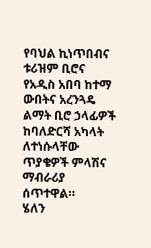የባህል ኪነጥበብና ቱሪዝም ቢሮና የአዲስ አበባ ከተማ ውበትና አረንጓዴ ልማት ቢሮ ኃላፊዎች ከባለድርሻ አካላት ለተነሱላቸው ጥያቄዎች ምላሽና ማብራሪያ ሰጥተዋል።
ሄለን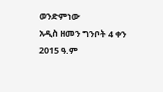ወንድምነው
አዲስ ዘመን ግንቦት 4 ቀን 2015 ዓ.ም